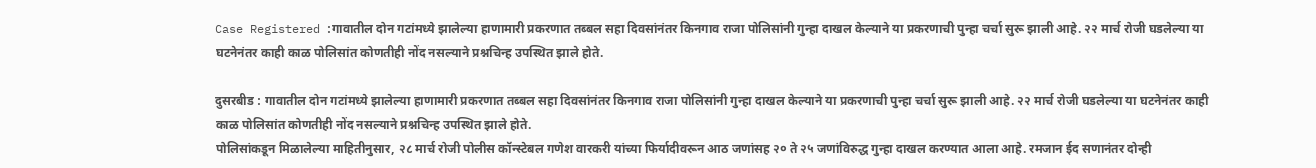Case Registered :गावातील दोन गटांमध्ये झालेल्या हाणामारी प्रकरणात तब्बल सहा दिवसांनंतर किनगाव राजा पोलिसांनी गुन्हा दाखल केल्याने या प्रकरणाची पुन्हा चर्चा सुरू झाली आहे. २२ मार्च रोजी घडलेल्या या घटनेनंतर काही काळ पोलिसांत कोणतीही नोंद नसल्याने प्रश्नचिन्ह उपस्थित झाले होते.

दुसरबीड : गावातील दोन गटांमध्ये झालेल्या हाणामारी प्रकरणात तब्बल सहा दिवसांनंतर किनगाव राजा पोलिसांनी गुन्हा दाखल केल्याने या प्रकरणाची पुन्हा चर्चा सुरू झाली आहे. २२ मार्च रोजी घडलेल्या या घटनेनंतर काही काळ पोलिसांत कोणतीही नोंद नसल्याने प्रश्नचिन्ह उपस्थित झाले होते.
पोलिसांकडून मिळालेल्या माहितीनुसार, २८ मार्च रोजी पोलीस कॉन्स्टेबल गणेश वारकरी यांच्या फिर्यादीवरून आठ जणांसह २० ते २५ जणांविरुद्ध गुन्हा दाखल करण्यात आला आहे. रमजान ईद सणानंतर दोन्ही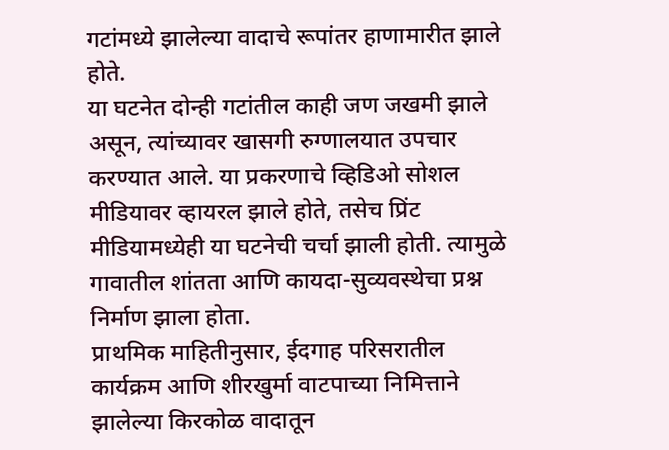गटांमध्ये झालेल्या वादाचे रूपांतर हाणामारीत झाले होते.
या घटनेत दोन्ही गटांतील काही जण जखमी झाले असून, त्यांच्यावर खासगी रुग्णालयात उपचार करण्यात आले. या प्रकरणाचे व्हिडिओ सोशल मीडियावर व्हायरल झाले होते, तसेच प्रिंट मीडियामध्येही या घटनेची चर्चा झाली होती. त्यामुळे गावातील शांतता आणि कायदा-सुव्यवस्थेचा प्रश्न निर्माण झाला होता.
प्राथमिक माहितीनुसार, ईदगाह परिसरातील कार्यक्रम आणि शीरखुर्मा वाटपाच्या निमित्ताने झालेल्या किरकोळ वादातून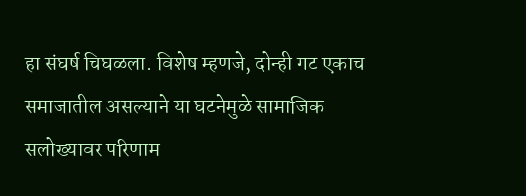हा संघर्ष चिघळला. विशेष म्हणजे, दोन्ही गट एकाच समाजातील असल्याने या घटनेमुळे सामाजिक सलोख्यावर परिणाम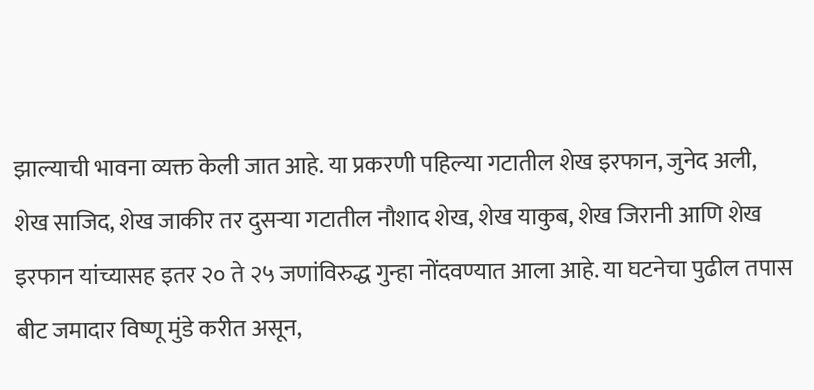झाल्याची भावना व्यक्त केली जात आहे. या प्रकरणी पहिल्या गटातील शेख इरफान, जुनेद अली, शेख साजिद, शेख जाकीर तर दुसऱ्या गटातील नौशाद शेख, शेख याकुब, शेख जिरानी आणि शेख इरफान यांच्यासह इतर २० ते २५ जणांविरुद्ध गुन्हा नोंदवण्यात आला आहे. या घटनेचा पुढील तपास बीट जमादार विष्णू मुंडे करीत असून,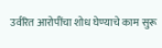उर्वरित आरोपींचा शोध घेण्याचे काम सुरू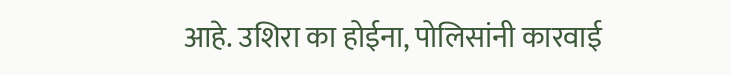आहे. उशिरा का होईना, पोलिसांनी कारवाई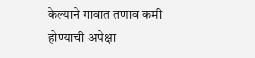केल्याने गावात तणाव कमी होण्याची अपेक्षा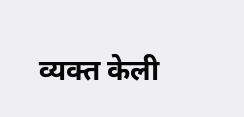व्यक्त केली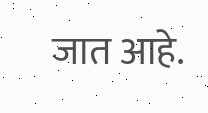जात आहे.